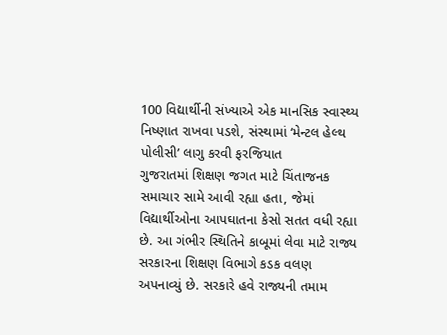100 વિદ્યાર્થીની સંખ્યાએ એક માનસિક સ્વાસ્થ્ય નિષ્ણાત રાખવા પડશે, સંસ્થામાં ‘મેન્ટલ હેલ્થ પોલીસી’ લાગુ કરવી ફરજિયાત
ગુજરાતમાં શિક્ષણ જગત માટે ચિંતાજનક સમાચાર સામે આવી રહ્યા હતા, જેમાં વિદ્યાર્થીઓના આપઘાતના કેસો સતત વધી રહ્યા છે. આ ગંભીર સ્થિતિને કાબૂમાં લેવા માટે રાજ્ય સરકારના શિક્ષણ વિભાગે કડક વલણ અપનાવ્યું છે. સરકારે હવે રાજ્યની તમામ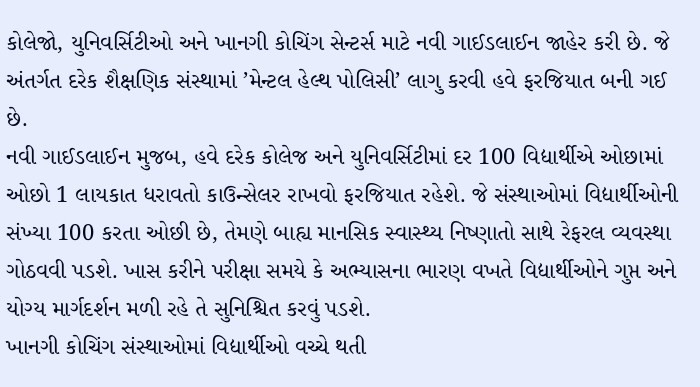કોલેજો, યુનિવર્સિટીઓ અને ખાનગી કોચિંગ સેન્ટર્સ માટે નવી ગાઈડલાઈન જાહેર કરી છે. જે અંતર્ગત દરેક શૈક્ષણિક સંસ્થામાં ’મેન્ટલ હેલ્થ પોલિસી’ લાગુ કરવી હવે ફરજિયાત બની ગઈ છે.
નવી ગાઈડલાઈન મુજબ, હવે દરેક કોલેજ અને યુનિવર્સિટીમાં દર 100 વિદ્યાર્થીએ ઓછામાં ઓછો 1 લાયકાત ધરાવતો કાઉન્સેલર રાખવો ફરજિયાત રહેશે. જે સંસ્થાઓમાં વિદ્યાર્થીઓની સંખ્યા 100 કરતા ઓછી છે, તેમણે બાહ્ય માનસિક સ્વાસ્થ્ય નિષ્ણાતો સાથે રેફરલ વ્યવસ્થા ગોઠવવી પડશે. ખાસ કરીને પરીક્ષા સમયે કે અભ્યાસના ભારણ વખતે વિદ્યાર્થીઓને ગુપ્ત અને યોગ્ય માર્ગદર્શન મળી રહે તે સુનિશ્ચિત કરવું પડશે.
ખાનગી કોચિંગ સંસ્થાઓમાં વિદ્યાર્થીઓ વચ્ચે થતી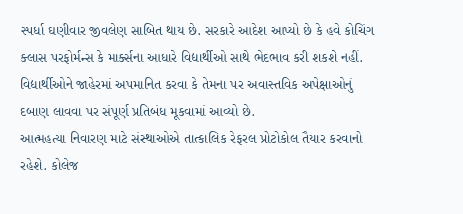સ્પર્ધા ઘણીવાર જીવલેણ સાબિત થાય છે. સરકારે આદેશ આપ્યો છે કે હવે કોચિંગ ક્લાસ પરફોર્મન્સ કે માર્ક્સના આધારે વિદ્યાર્થીઓ સાથે ભેદભાવ કરી શકશે નહીં. વિદ્યાર્થીઓને જાહેરમાં અપમાનિત કરવા કે તેમના પર અવાસ્તવિક અપેક્ષાઓનું દબાણ લાવવા પર સંપૂર્ણ પ્રતિબંધ મૂકવામાં આવ્યો છે.
આત્મહત્યા નિવારણ માટે સંસ્થાઓએ તાત્કાલિક રેફરલ પ્રોટોકોલ તૈયાર કરવાનો રહેશે. કોલેજ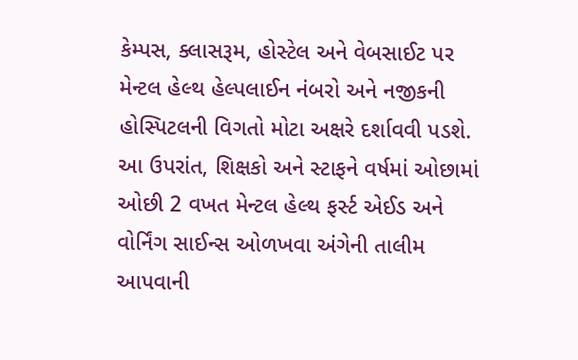કેમ્પસ, ક્લાસરૂમ, હોસ્ટેલ અને વેબસાઈટ પર મેન્ટલ હેલ્થ હેલ્પલાઈન નંબરો અને નજીકની હોસ્પિટલની વિગતો મોટા અક્ષરે દર્શાવવી પડશે. આ ઉપરાંત, શિક્ષકો અને સ્ટાફને વર્ષમાં ઓછામાં ઓછી 2 વખત મેન્ટલ હેલ્થ ફર્સ્ટ એઈડ અને વોર્નિંગ સાઈન્સ ઓળખવા અંગેની તાલીમ આપવાની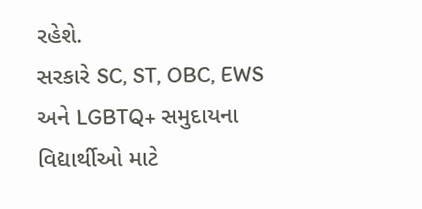રહેશે.
સરકારે SC, ST, OBC, EWS અને LGBTQ+ સમુદાયના વિદ્યાર્થીઓ માટે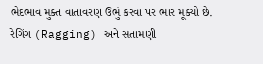ભેદભાવ મુક્ત વાતાવરણ ઉભું કરવા પર ભાર મૂક્યો છે. રેગિંગ (Ragging) અને સતામણી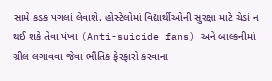સામે કડક પગલાં લેવાશે. હોસ્ટેલોમાં વિદ્યાર્થીઓની સુરક્ષા માટે ચેડાં ન થઈ શકે તેવા પંખા (Anti-suicide fans) અને બાલ્કનીમાં ગ્રીલ લગાવવા જેવા ભૌતિક ફેરફારો કરવાના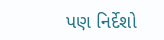પણ નિર્દેશો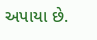અપાયા છે.